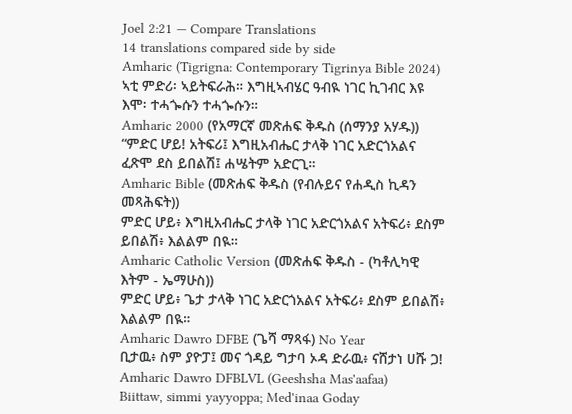Joel 2:21 — Compare Translations
14 translations compared side by side
Amharic (Tigrigna: Contemporary Tigrinya Bible 2024)
ኣቲ ምድሪ፡ ኣይትፍራሕ። እግዚኣብሄር ዓብዪ ነገር ኪገብር እዩ እሞ፡ ተሓጐሱን ተሓጐሱን።
Amharic 2000 (የአማርኛ መጽሐፍ ቅዱስ (ሰማንያ አሃዱ))
“ምድር ሆይ! አትፍሪ፤ እግዚአብሔር ታላቅ ነገር አድርጎአልና ፈጽሞ ደስ ይበልሽ፤ ሐሤትም አድርጊ።
Amharic Bible (መጽሐፍ ቅዱስ (የብሉይና የሐዲስ ኪዳን መጻሕፍት))
ምድር ሆይ፥ እግዚአብሔር ታላቅ ነገር አድርጎአልና አትፍሪ፥ ደስም ይበልሽ፥ እልልም በዪ።
Amharic Catholic Version (መጽሐፍ ቅዱስ - (ካቶሊካዊ እትም - ኤማሁስ))
ምድር ሆይ፥ ጌታ ታላቅ ነገር አድርጎአልና አትፍሪ፥ ደስም ይበልሽ፥ እልልም በዪ።
Amharic Dawro DFBE (ጌሻ ማጻፋ) No Year
ቢታዉ፥ ስም ያዮፓ፤ መና ጎዳይ ግታባ ኦዳ ድራዉ፥ ናሸታነ ሀሹ ጋ!
Amharic Dawro DFBLVL (Geeshsha Mas'aafaa)
Biittaw, simmi yayyoppa; Med'inaa Goday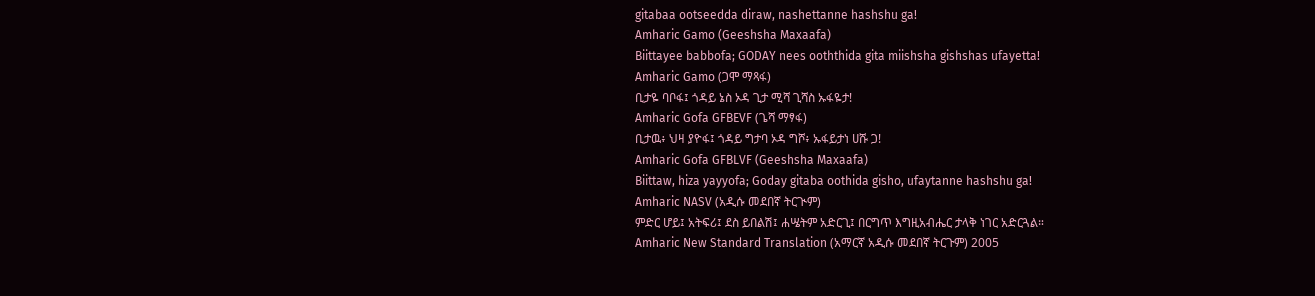gitabaa ootseedda diraw, nashettanne hashshu ga!
Amharic Gamo (Geeshsha Maxaafa)
Biittayee babbofa; GODAY nees ooththida gita miishsha gishshas ufayetta!
Amharic Gamo (ጋሞ ማጻፋ)
ቢታዬ ባቦፋ፤ ጎዳይ ኔስ ኦዳ ጊታ ሚሻ ጊሻስ ኡፋዬታ!
Amharic Gofa GFBEVF (ጌሻ ማፃፋ)
ቢታዉ፥ ህዛ ያዮፋ፤ ጎዳይ ግታባ ኦዳ ግሾ፥ ኡፋይታነ ሀሹ ጋ!
Amharic Gofa GFBLVF (Geeshsha Maxaafa)
Biittaw, hiza yayyofa; Goday gitaba oothida gisho, ufaytanne hashshu ga!
Amharic NASV (አዲሱ መደበኛ ትርጒም)
ምድር ሆይ፤ አትፍሪ፤ ደስ ይበልሽ፤ ሐሤትም አድርጊ፤ በርግጥ እግዚአብሔር ታላቅ ነገር አድርጓል።
Amharic New Standard Translation (አማርኛ አዲሱ መደበኛ ትርጉም) 2005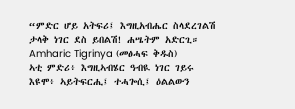“ምድር ሆይ አትፍሪ፤ እግዚአብሔር ስላደረገልሽ ታላቅ ነገር ደስ ይበልሽ! ሐሤትም አድርጊ።
Amharic Tigrinya (መፅሓፍ ቅዱስ)
ኣቲ ምድሪ፥ እግዚኣብሄር ዓብዪ ነገር ገይሩ እዩሞ፥ ኣይትፍርሒ፤ ተሓጐሲ፤ ዕልልውን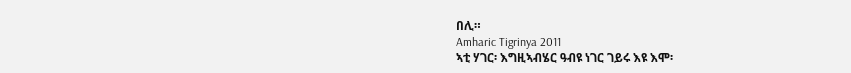በሊ።
Amharic Tigrinya 2011
ኣቲ ሃገር፡ እግዚኣብሄር ዓብዩ ነገር ገይሩ እዩ እሞ፡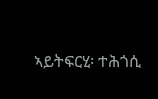ኣይትፍርሂ፡ ተሕጎሲ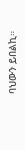ባህውን ይበልኪ።